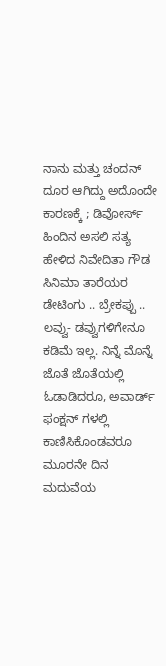ನಾನು ಮತ್ತು ಚಂದನ್ ದೂರ ಆಗಿದ್ದು ಅದೊಂದೇ ಕಾರಣಕ್ಕೆ ; ಡಿವೋರ್ಸ್ ಹಿಂದಿನ ಅಸಲಿ ಸತ್ಯ ಹೇಳಿದ ನಿವೇದಿತಾ ಗೌಡ
ಸಿನಿಮಾ ತಾರೆಯರ ಡೇಟಿಂಗು .. ಬ್ರೇಕಪ್ಪು .. ಲವ್ವು- ಡವ್ವುಗಳಿಗೇನೂ ಕಡಿಮೆ ಇಲ್ಲ. ನಿನ್ನೆ ಮೊನ್ನೆ ಜೊತೆ ಜೊತೆಯಲ್ಲಿ ಓಡಾಡಿದರೂ, ಅವಾರ್ಡ್ ಫಂಕ್ಷನ್ ಗಳಲ್ಲಿ ಕಾಣಿಸಿಕೊಂಡವರೂ ಮೂರನೇ ದಿನ ಮದುವೆಯ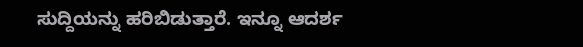ಸುದ್ದಿಯನ್ನು ಹರಿಬಿಡುತ್ತಾರೆ. ಇನ್ನೂ ಆದರ್ಶ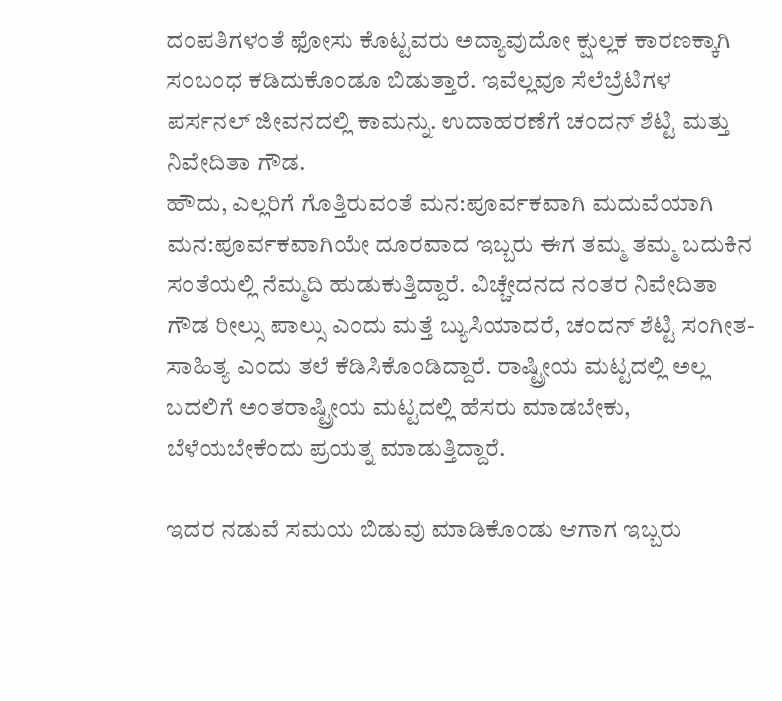ದಂಪತಿಗಳಂತೆ ಫೋಸು ಕೊಟ್ಟವರು ಅದ್ಯಾವುದೋ ಕ್ಷುಲ್ಲಕ ಕಾರಣಕ್ಕಾಗಿ ಸಂಬಂಧ ಕಡಿದುಕೊಂಡೂ ಬಿಡುತ್ತಾರೆ. ಇವೆಲ್ಲವೂ ಸೆಲೆಬ್ರೆಟಿಗಳ ಪರ್ಸನಲ್ ಜೀವನದಲ್ಲಿ ಕಾಮನ್ನು. ಉದಾಹರಣೆಗೆ ಚಂದನ್ ಶೆಟ್ಟಿ ಮತ್ತು ನಿವೇದಿತಾ ಗೌಡ.
ಹೌದು, ಎಲ್ಲರಿಗೆ ಗೊತ್ತಿರುವಂತೆ ಮನ:ಪೂರ್ವಕವಾಗಿ ಮದುವೆಯಾಗಿ ಮನ:ಪೂರ್ವಕವಾಗಿಯೇ ದೂರವಾದ ಇಬ್ಬರು ಈಗ ತಮ್ಮ ತಮ್ಮ ಬದುಕಿನ ಸಂತೆಯಲ್ಲಿ ನೆಮ್ಮದಿ ಹುಡುಕುತ್ತಿದ್ದಾರೆ. ವಿಚ್ಚೇದನದ ನಂತರ ನಿವೇದಿತಾ ಗೌಡ ರೀಲ್ಸು ಪಾಲ್ಸು ಎಂದು ಮತ್ತೆ ಬ್ಯುಸಿಯಾದರೆ, ಚಂದನ್ ಶೆಟ್ಟಿ ಸಂಗೀತ-ಸಾಹಿತ್ಯ ಎಂದು ತಲೆ ಕೆಡಿಸಿಕೊಂಡಿದ್ದಾರೆ. ರಾಷ್ಟ್ರೀಯ ಮಟ್ಟದಲ್ಲಿ ಅಲ್ಲ ಬದಲಿಗೆ ಅಂತರಾಷ್ಟ್ರೀಯ ಮಟ್ಟದಲ್ಲಿ ಹೆಸರು ಮಾಡಬೇಕು, ಬೆಳೆಯಬೇಕೆಂದು ಪ್ರಯತ್ನ ಮಾಡುತ್ತಿದ್ದಾರೆ.

ಇದರ ನಡುವೆ ಸಮಯ ಬಿಡುವು ಮಾಡಿಕೊಂಡು ಆಗಾಗ ಇಬ್ಬರು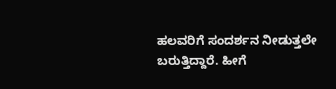ಹಲವರಿಗೆ ಸಂದರ್ಶನ ನೀಡುತ್ತಲೇ ಬರುತ್ತಿದ್ದಾರೆ. ಹೀಗೆ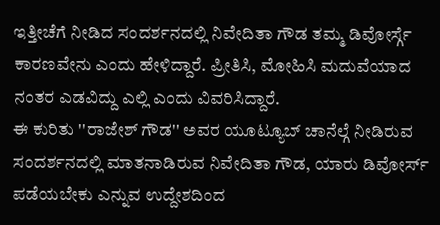ಇತ್ತೀಚೆಗೆ ನೀಡಿದ ಸಂದರ್ಶನದಲ್ಲಿ ನಿವೇದಿತಾ ಗೌಡ ತಮ್ಮ ಡಿವೋರ್ಸ್ಗೆ ಕಾರಣವೇನು ಎಂದು ಹೇಳಿದ್ದಾರೆ. ಪ್ರೀತಿಸಿ, ಮೋಹಿಸಿ ಮದುವೆಯಾದ ನಂತರ ಎಡವಿದ್ದು ಎಲ್ಲಿ ಎಂದು ವಿವರಿಸಿದ್ದಾರೆ.
ಈ ಕುರಿತು ''ರಾಜೇಶ್ ಗೌಡ'' ಅವರ ಯೂಟ್ಯೂಬ್ ಚಾನೆಲ್ಗೆ ನೀಡಿರುವ ಸಂದರ್ಶನದಲ್ಲಿ ಮಾತನಾಡಿರುವ ನಿವೇದಿತಾ ಗೌಡ, ಯಾರು ಡಿವೋರ್ಸ್ ಪಡೆಯಬೇಕು ಎನ್ನುವ ಉದ್ದೇಶದಿಂದ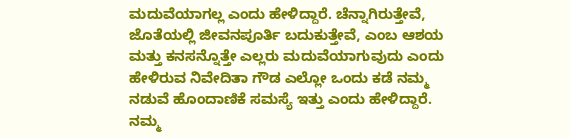ಮದುವೆಯಾಗಲ್ಲ ಎಂದು ಹೇಳಿದ್ದಾರೆ. ಚೆನ್ನಾಗಿರುತ್ತೇವೆ, ಜೊತೆಯಲ್ಲಿ ಜೀವನಪೂರ್ತಿ ಬದುಕುತ್ತೇವೆ, ಎಂಬ ಆಶಯ ಮತ್ತು ಕನಸನ್ನೊತ್ತೇ ಎಲ್ಲರು ಮದುವೆಯಾಗುವುದು ಎಂದು ಹೇಳಿರುವ ನಿವೇದಿತಾ ಗೌಡ ಎಲ್ಲೋ ಒಂದು ಕಡೆ ನಮ್ಮ ನಡುವೆ ಹೊಂದಾಣಿಕೆ ಸಮಸ್ಯೆ ಇತ್ತು ಎಂದು ಹೇಳಿದ್ದಾರೆ.
ನಮ್ಮ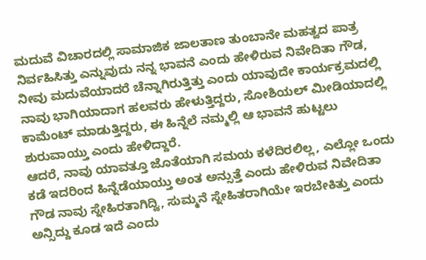ಮದುವೆ ವಿಚಾರದಲ್ಲಿ ಸಾಮಾಜಿಕ ಜಾಲತಾಣ ತುಂಬಾನೇ ಮಹತ್ವದ ಪಾತ್ರ ನಿರ್ವಹಿಸಿತ್ತು ಎನ್ನುವುದು ನನ್ನ ಭಾವನೆ ಎಂದು ಹೇಳಿರುವ ನಿವೇದಿತಾ ಗೌಡ, ನೀವು ಮದುವೆಯಾದರೆ ಚೆನ್ನಾಗಿರುತ್ತಿತ್ತು ಎಂದು ಯಾವುದೇ ಕಾರ್ಯಕ್ರಮದಲ್ಲಿ ನಾವು ಭಾಗಿಯಾದಾಗ ಹಲವರು ಹೇಳುತ್ತಿದ್ದರು, ಸೋಶಿಯಲ್ ಮೀಡಿಯಾದಲ್ಲಿ ಕಾಮೆಂಟ್ ಮಾಡುತ್ತಿದ್ದರು, ಈ ಹಿನ್ನೆಲೆ ನಮ್ಮಲ್ಲಿ ಆ ಭಾವನೆ ಹುಟ್ಟಲು ಶುರುವಾಯ್ತು ಎಂದು ಹೇಳಿದ್ದಾರೆ.
ಆದರೆ, ನಾವು ಯಾವತ್ತೂ ಜೊತೆಯಾಗಿ ಸಮಯ ಕಳೆದಿರಲಿಲ್ಲ, ಎಲ್ಲೋ ಒಂದು ಕಡೆ ಇದರಿಂದ ಹಿನ್ನೆಡೆಯಾಯ್ತು ಅಂತ ಅನ್ಸುತ್ತೆ ಎಂದು ಹೇಳಿರುವ ನಿವೇದಿತಾ ಗೌಡ ನಾವು ಸ್ನೇಹಿರತಾಗಿದ್ವಿ, ಸುಮ್ಮನೆ ಸ್ನೇಹಿತರಾಗಿಯೇ ಇರಬೇಕಿತ್ತು ಎಂದು ಅನ್ಸಿದ್ದು ಕೂಡ ಇದೆ ಎಂದು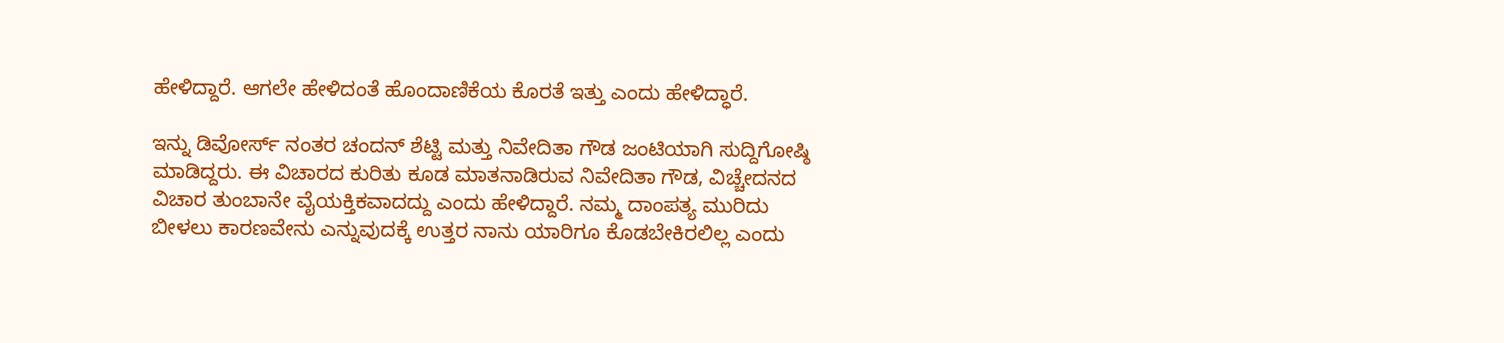ಹೇಳಿದ್ದಾರೆ. ಆಗಲೇ ಹೇಳಿದಂತೆ ಹೊಂದಾಣಿಕೆಯ ಕೊರತೆ ಇತ್ತು ಎಂದು ಹೇಳಿದ್ಧಾರೆ.

ಇನ್ನು ಡಿವೋರ್ಸ್ ನಂತರ ಚಂದನ್ ಶೆಟ್ಟಿ ಮತ್ತು ನಿವೇದಿತಾ ಗೌಡ ಜಂಟಿಯಾಗಿ ಸುದ್ದಿಗೋಷ್ಠಿ ಮಾಡಿದ್ದರು. ಈ ವಿಚಾರದ ಕುರಿತು ಕೂಡ ಮಾತನಾಡಿರುವ ನಿವೇದಿತಾ ಗೌಡ, ವಿಚ್ಚೇದನದ ವಿಚಾರ ತುಂಬಾನೇ ವೈಯಕ್ತಿಕವಾದದ್ದು ಎಂದು ಹೇಳಿದ್ದಾರೆ. ನಮ್ಮ ದಾಂಪತ್ಯ ಮುರಿದು ಬೀಳಲು ಕಾರಣವೇನು ಎನ್ನುವುದಕ್ಕೆ ಉತ್ತರ ನಾನು ಯಾರಿಗೂ ಕೊಡಬೇಕಿರಲಿಲ್ಲ ಎಂದು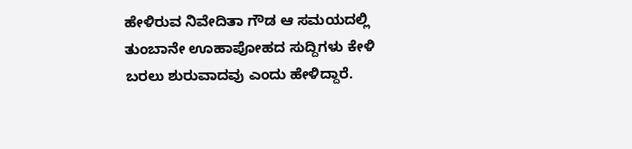ಹೇಳಿರುವ ನಿವೇದಿತಾ ಗೌಡ ಆ ಸಮಯದಲ್ಲಿ ತುಂಬಾನೇ ಊಹಾಪೋಹದ ಸುದ್ದಿಗಳು ಕೇಳಿ ಬರಲು ಶುರುವಾದವು ಎಂದು ಹೇಳಿದ್ದಾರೆ.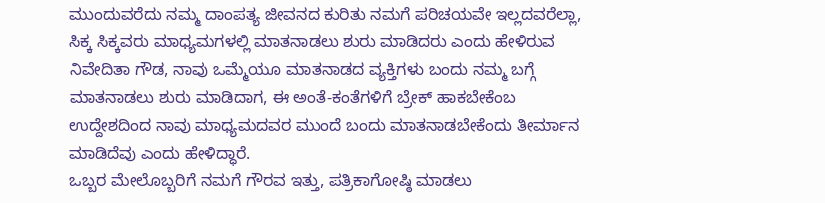ಮುಂದುವರೆದು ನಮ್ಮ ದಾಂಪತ್ಯ ಜೀವನದ ಕುರಿತು ನಮಗೆ ಪರಿಚಯವೇ ಇಲ್ಲದವರೆಲ್ಲಾ, ಸಿಕ್ಕ ಸಿಕ್ಕವರು ಮಾಧ್ಯಮಗಳಲ್ಲಿ ಮಾತನಾಡಲು ಶುರು ಮಾಡಿದರು ಎಂದು ಹೇಳಿರುವ ನಿವೇದಿತಾ ಗೌಡ, ನಾವು ಒಮ್ಮೆಯೂ ಮಾತನಾಡದ ವ್ಯಕ್ತಿಗಳು ಬಂದು ನಮ್ಮ ಬಗ್ಗೆ ಮಾತನಾಡಲು ಶುರು ಮಾಡಿದಾಗ, ಈ ಅಂತೆ-ಕಂತೆಗಳಿಗೆ ಬ್ರೇಕ್ ಹಾಕಬೇಕೆಂಬ ಉದ್ದೇಶದಿಂದ ನಾವು ಮಾಧ್ಯಮದವರ ಮುಂದೆ ಬಂದು ಮಾತನಾಡಬೇಕೆಂದು ತೀರ್ಮಾನ ಮಾಡಿದೆವು ಎಂದು ಹೇಳಿದ್ಧಾರೆ.
ಒಬ್ಬರ ಮೇಲೊಬ್ಬರಿಗೆ ನಮಗೆ ಗೌರವ ಇತ್ತು, ಪತ್ರಿಕಾಗೋಷ್ಠಿ ಮಾಡಲು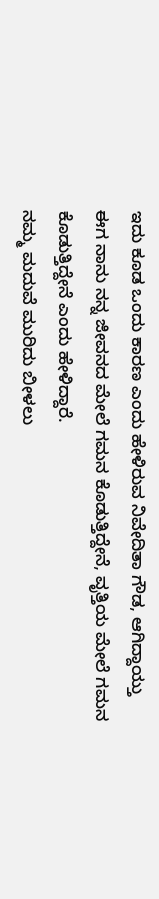ಇದು ಕೂಡ ಒಂದು ಕಾರಣ ಎಂದು ಹೇಳಿರುವ ನಿವೇದಿತಾ ಗೌಡ, ಆಗಿದ್ದಾಯ್ತು ಈಗ ನಾನು ನನ್ನ ಜೀವನದ ಮೇಲೆ ಗಮನ ಕೊಡುತ್ತಿದ್ದೇನೆ, ವೃತ್ತಿಯ ಮೇಲೆ ಗಮನ ಕೊಡುತ್ತಿದ್ದೇನೆ ಎಂದು ಹೇಳಿದ್ದಾರೆ.
ನಮ್ಮ ಮದುವೆ ಮುರಿದು ಬೀಳಲು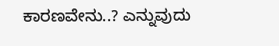ಕಾರಣವೇನು..? ಎನ್ನುವುದು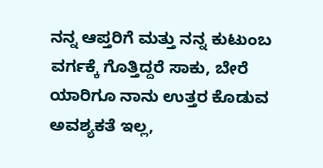ನನ್ನ ಆಪ್ತರಿಗೆ ಮತ್ತು ನನ್ನ ಕುಟುಂಬ ವರ್ಗಕ್ಕೆ ಗೊತ್ತಿದ್ದರೆ ಸಾಕು, ಬೇರೆ ಯಾರಿಗೂ ನಾನು ಉತ್ತರ ಕೊಡುವ ಅವಶ್ಯಕತೆ ಇಲ್ಲ,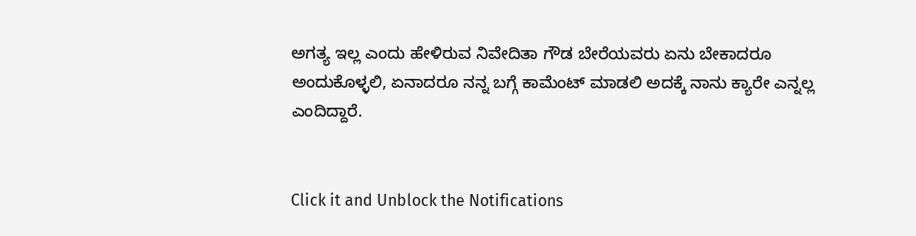ಅಗತ್ಯ ಇಲ್ಲ ಎಂದು ಹೇಳಿರುವ ನಿವೇದಿತಾ ಗೌಡ ಬೇರೆಯವರು ಏನು ಬೇಕಾದರೂ ಅಂದುಕೊಳ್ಳಲಿ, ಏನಾದರೂ ನನ್ನ ಬಗ್ಗೆ ಕಾಮೆಂಟ್ ಮಾಡಲಿ ಅದಕ್ಕೆ ನಾನು ಕ್ಯಾರೇ ಎನ್ನಲ್ಲ ಎಂದಿದ್ದಾರೆ.


Click it and Unblock the Notifications